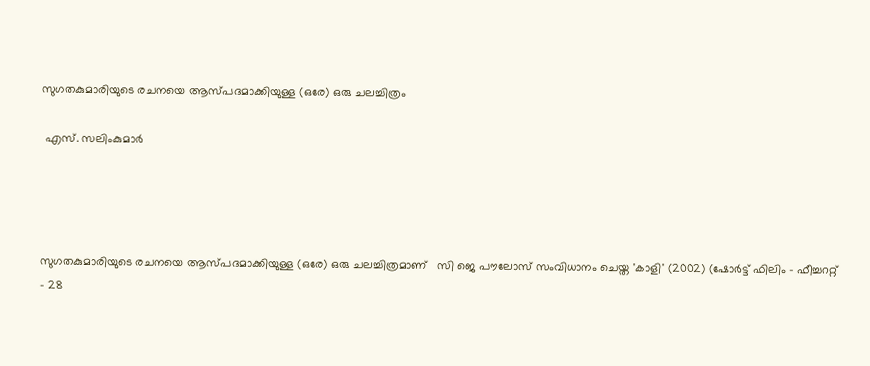സുഗതകുമാരിയുടെ രചനയെ ആസ്പദമാക്കിയുള്ള (ഒരേ) ഒരു ചലച്ചിത്രം

 എസ്‌. സലിംകുമാർ




സുഗതകുമാരിയുടെ രചനയെ ആസ്പദമാക്കിയുള്ള (ഒരേ) ഒരു ചലച്ചിത്രമാണ്   സി ജെ പൗലോസ് സംവിധാനം ചെയ്ത 'കാളി' (2002) (ഷോർട്ട് ഫിലിം - ഫീച്ചററ്റ് - 28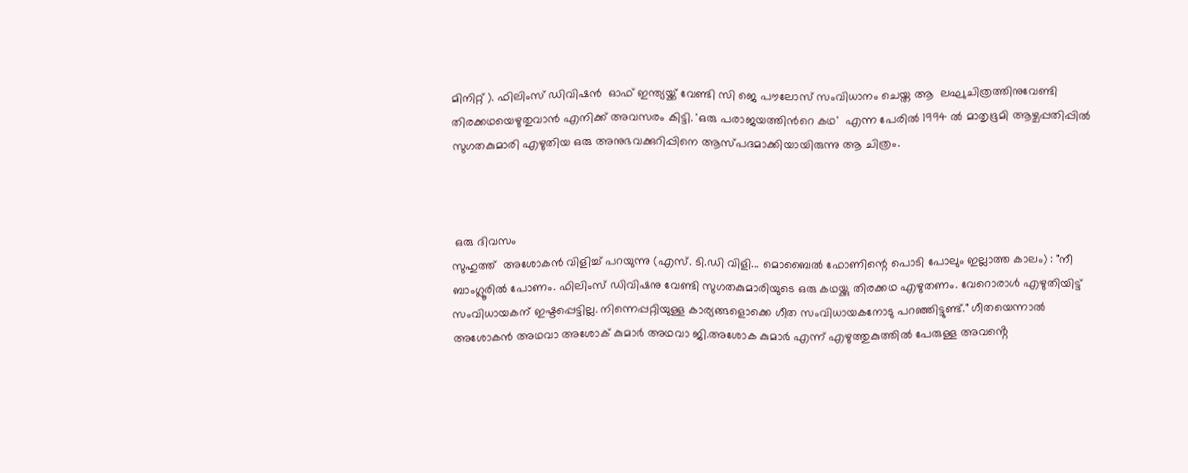മിനിറ്റ് ). ഫിലിംസ് ഡിവിഷൻ  ഓഫ് ഇന്ത്യയ്ക്ക് വേണ്ടി സി ജെ പൗലോസ് സംവിധാനം ചെയ്ത ആ  ലഘുചിത്രത്തിനുവേണ്ടി തിരക്കഥയെഴുതുവാൻ എനിക്ക് അവസരം കിട്ടി. 'ഒരു പരാജയത്തിൻറെ കഥ'  എന്ന പേരിൽ 1994 ൽ മാതൃഭൂമി ആഴ്ചപ്പതിപ്പിൽ സുഗതകുമാരി എഴുതിയ ഒരു അനുഭവക്കുറിപ്പിനെ ആസ്പദമാക്കിയായിരുന്നു ആ ചിത്രം.



 ഒരു ദിവസം
സുഹുത്ത്  അശോകൻ വിളിച്ച് പറയുന്നു (എസ്. ടി.ഡി വിളി... മൊബൈൽ ഫോണിന്റെ പൊടി പോലും ഇല്ലാത്ത കാലം) : "നീ ബാംഗ്ലൂരിൽ പോണം. ഫിലിംസ് ഡിവിഷനു വേണ്ടി സുഗതകുമാരിയുടെ ഒരു കഥയ്ക്കു തിരക്കഥ എഴുതണം. വേറൊരാൾ എഴുതിയിട്ട് സംവിധായകന് ഇഷ്ടപ്പെട്ടില്ല. നിന്നെപ്പറ്റിയുള്ള കാര്യങ്ങളൊക്കെ ഗീത സംവിധായകനോടു പറഞ്ഞിട്ടുണ്ട്." ഗീതയെന്നാൽ അശോകൻ അഥവാ അശോക് കുമാർ അഥവാ ജി.അശോക കുമാർ എന്ന് എഴുത്തുകുത്തിൽ പേരുള്ള അവൻ്റെ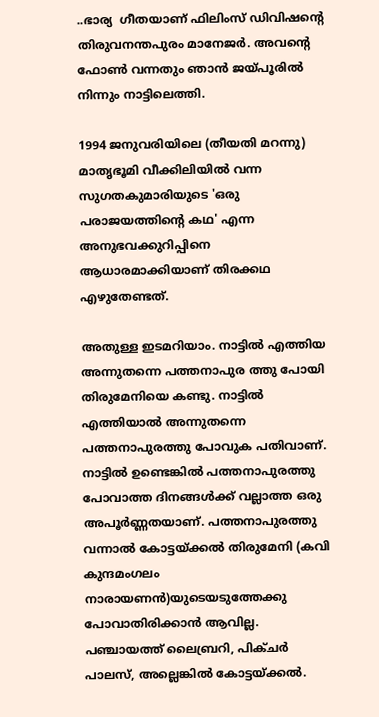..ഭാര്യ  ഗീതയാണ് ഫിലിംസ് ഡിവിഷൻ്റെ  തിരുവനന്തപുരം മാനേജർ. അവൻ്റെ  ഫോൺ വന്നതും ഞാൻ ജയ്പൂരിൽ നിന്നും നാട്ടിലെത്തി.

1994 ജനുവരിയിലെ (തീയതി മറന്നു) മാതൃഭൂമി വീക്കിലിയിൽ വന്ന സുഗതകുമാരിയുടെ 'ഒരു പരാജയത്തിന്റെ കഥ' എന്ന അനുഭവക്കുറിപ്പിനെ ആധാരമാക്കിയാണ് തിരക്കഥ എഴുതേണ്ടത്.

അതുള്ള ഇടമറിയാം. നാട്ടിൽ എത്തിയ അന്നുതന്നെ പത്തനാപുര ത്തു പോയി തിരുമേനിയെ കണ്ടു. നാട്ടിൽ എത്തിയാൽ അന്നുതന്നെ പത്തനാപുരത്തു പോവുക പതിവാണ്. നാട്ടിൽ ഉണ്ടെങ്കിൽ പത്തനാപുരത്തു പോവാത്ത ദിനങ്ങൾക്ക് വല്ലാത്ത ഒരു അപൂർണ്ണതയാണ്. പത്തനാപുരത്തു വന്നാൽ കോട്ടയ്ക്കൽ തിരുമേനി (കവി കുന്ദമംഗലം നാരായണൻ)യുടെയടുത്തേക്കു പോവാതിരിക്കാൻ ആവില്ല. പഞ്ചായത്ത് ലൈബ്രറി, പിക്ചർ പാലസ്, അല്ലെങ്കിൽ കോട്ടയ്ക്കൽ.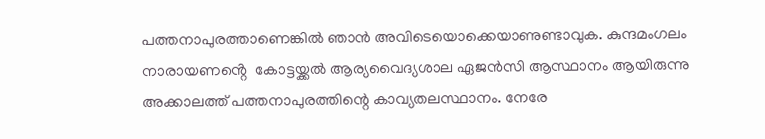പത്തനാപുരത്താണെങ്കിൽ ഞാൻ അവിടെയൊക്കെയാണുണ്ടാവുക. കുന്ദമംഗലം നാരായണൻ്റെ  കോട്ടയ്ക്കൽ ആര്യവൈദ്യശാല ഏജൻസി ആസ്ഥാനം ആയിരുന്നു അക്കാലത്ത് പത്തനാപുരത്തിന്റെ കാവ്യതലസ്ഥാനം. നേരേ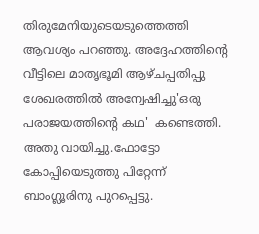തിരുമേനിയുടെയടുത്തെത്തി ആവശ്യം പറഞ്ഞു. അദ്ദേഹത്തിൻ്റെ   വീട്ടിലെ മാതൃഭൂമി ആഴ്ചപ്പതിപ്പു ശേഖരത്തിൽ അന്വേഷിച്ചു'ഒരു പരാജയത്തിന്റെ കഥ'  കണ്ടെത്തി.  അതു വായിച്ചു.ഫോട്ടോ കോപ്പിയെടുത്തു പിറ്റേന്ന് ബാംഗ്ലൂരിനു പുറപ്പെട്ടു.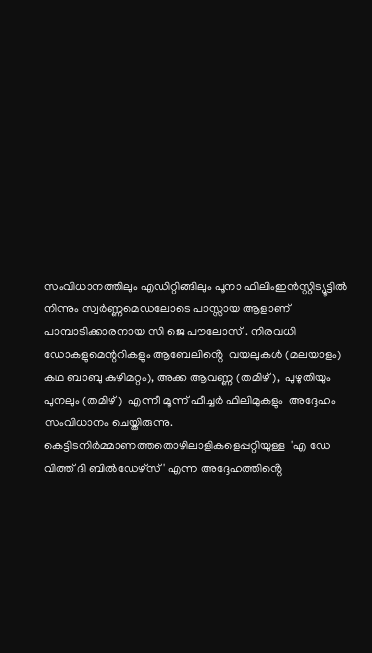സംവിധാനത്തിലും എഡിറ്റിങ്ങിലും പൂനാ ഫിലിംഇൻസ്റ്റിട്യൂട്ടിൽ   നിന്നും സ്വർണ്ണമെഡലോടെ പാസ്സായ ആളാണ് പാമ്പാടിക്കാരനായ സി ജെ പൗലോസ് . നിരവധി ഡോകളുമെന്ററികളും ആബേലിൻ്റെ  വയലുകൾ (മലയാളം)  കഥ ബാബു കുഴിമറ്റം), അക്ക ആവണ്ണ (തമിഴ്),  പുഴുതിയും പുനലും (തമിഴ്)  എന്നീ മൂന്ന് ഫീച്ചർ ഫിലിമുകളും  അദ്ദേഹം സംവിധാനം ചെയ്തിരുന്നു. കെട്ടിടനിർമ്മാണത്തതൊഴിലാളികളെപ്പറ്റിയുള്ള  'എ ഡേ വിത്ത് ദി ബിൽഡേഴ്‌സ് ' എന്ന അദ്ദേഹത്തിൻ്റെ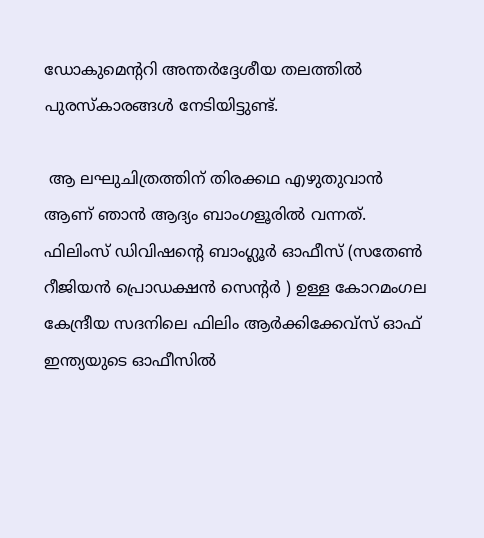ഡോകുമെന്ററി അന്തർദ്ദേശീയ തലത്തിൽ പുരസ്‌കാരങ്ങൾ നേടിയിട്ടുണ്ട്.

 ആ ലഘുചിത്രത്തിന് തിരക്കഥ എഴുതുവാൻ ആണ് ഞാൻ ആദ്യം ബാംഗളൂരിൽ വന്നത്. ഫിലിംസ് ഡിവിഷൻ്റെ ബാംഗ്ലൂർ ഓഫീസ് (സതേൺ റീജിയൻ പ്രൊഡക്ഷൻ സെന്റർ ) ഉള്ള കോറമംഗല കേന്ദ്രീയ സദനിലെ ഫിലിം ആർക്കിക്കേവ്സ് ഓഫ് ഇന്ത്യയുടെ ഓഫീസിൽ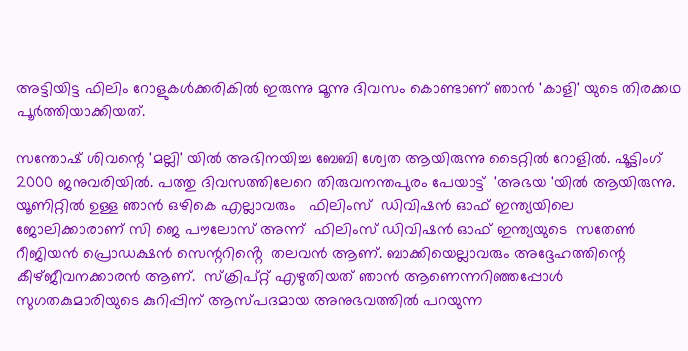അട്ടിയിട്ട ഫിലിം റോളുകൾക്കരികിൽ ഇരുന്നു മൂന്നു ദിവസം കൊണ്ടാണ് ഞാൻ 'കാളി' യുടെ തിരക്കഥ പൂർത്തിയാക്കിയത്.

സന്തോഷ് ശിവന്റെ 'മല്ലി' യിൽ അഭിനയിച്ച ബേബി ശ്വേത ആയിരുന്നു ടൈറ്റിൽ റോളിൽ. ഷൂട്ടിംഗ്  2000 ജനുവരിയിൽ. പത്തു ദിവസത്തിലേറെ തിരുവനന്തപുരം പേയാട്ട്  'അഭയ 'യിൽ ആയിരുന്നു. യൂണിറ്റിൽ ഉള്ള ഞാൻ ഒഴികെ എല്ലാവരും   ഫിലിംസ്  ഡിവിഷൻ ഓഫ് ഇന്ത്യയിലെ ജോലിക്കാരാണ് സി ജെ പൗലോസ് അന്ന്  ഫിലിംസ് ഡിവിഷൻ ഓഫ് ഇന്ത്യയുടെ  സതേൺ റീജിയൻ പ്രൊഡക്ഷൻ സെന്ററിൻ്റെ  തലവൻ ആണ്. ബാക്കിയെല്ലാവരും അദ്ദേഹത്തിന്റെ കീഴ്ജീവനക്കാരൻ ആണ്.  സ്ക്രിപ്റ്റ് എഴുതിയത് ഞാൻ ആണെന്നറിഞ്ഞപ്പോൾ  സുഗതകുമാരിയുടെ കുറിപ്പിന് ആസ്പദമായ അനുഭവത്തിൽ പറയുന്ന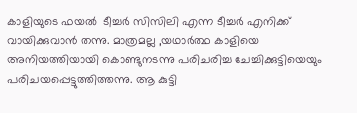കാളിയുടെ ഫയൽ  ടീച്ചർ സിസിലി എന്ന ടീച്ചർ എനിക്ക് വായിക്കുവാൻ തന്നു. മാത്രമല്ല ,യഥാർത്ഥ കാളിയെ അനിയത്തിയായി കൊണ്ടുനടന്നു പരിചരിച്ച ചേച്ചിക്കുട്ടിയെയും പരിചയപ്പെട്ടുത്തിത്തന്നു. ആ കുട്ടി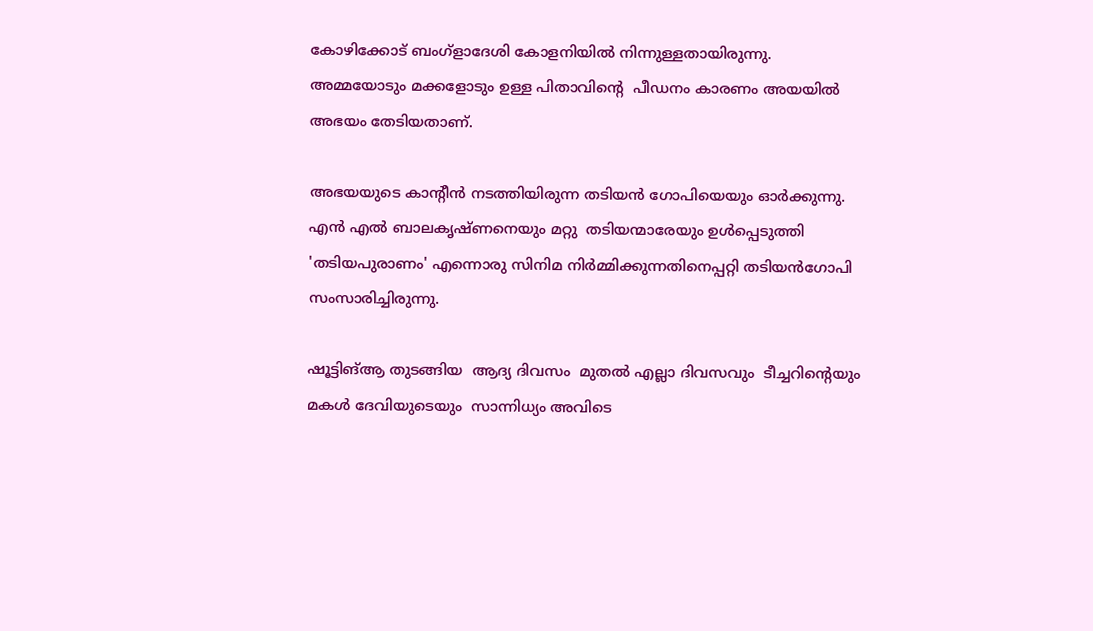കോഴിക്കോട് ബംഗ്ളാദേശി കോളനിയിൽ നിന്നുള്ളതായിരുന്നു. അമ്മയോടും മക്കളോടും ഉള്ള പിതാവിൻ്റെ  പീഡനം കാരണം അയയിൽ അഭയം തേടിയതാണ്.

അഭയയുടെ കാന്റീൻ നടത്തിയിരുന്ന തടിയൻ ഗോപിയെയും ഓർക്കുന്നു.  എൻ എൽ ബാലകൃഷ്ണനെയും മറ്റു  തടിയന്മാരേയും ഉൾപ്പെടുത്തി 'തടിയപുരാണം' എന്നൊരു സിനിമ നിർമ്മിക്കുന്നതിനെപ്പറ്റി തടിയൻഗോപി സംസാരിച്ചിരുന്നു.

ഷൂട്ടിങ്ആ തുടങ്ങിയ  ആദ്യ ദിവസം  മുതൽ എല്ലാ ദിവസവും  ടീച്ചറിൻ്റെയും മകൾ ദേവിയുടെയും  സാന്നിധ്യം അവിടെ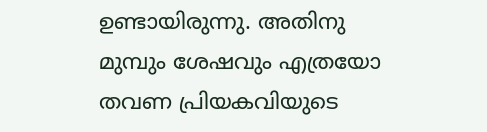ഉണ്ടായിരുന്നു. അതിനു മുമ്പും ശേഷവും എത്രയോ തവണ പ്രിയകവിയുടെ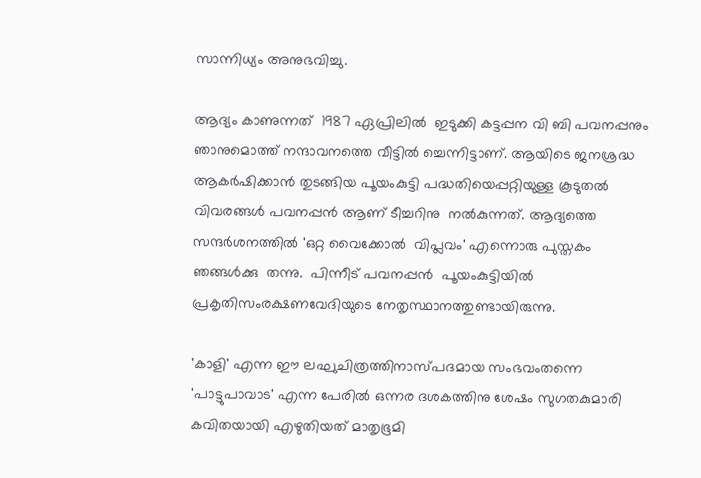സാന്നിധ്യം അനുഭവിച്ചു.

ആദ്യം കാണുന്നത്  1987 ഏപ്രിലിൽ  ഇടുക്കി കട്ടപ്പന വി ബി പവനപ്പനും ഞാനുമൊത്ത് നന്ദാവനത്തെ വീട്ടിൽ ച്ചെന്നിട്ടാണ്. ആയിടെ ജനശ്രദ്ധ ആകർഷിക്കാൻ തുടങ്ങിയ പൂയംകുട്ടി പദ്ധതിയെപ്പറ്റിയുള്ള കൂടുതൽ വിവരങ്ങൾ പവനപ്പൻ ആണ് ടീച്ചറിനു  നൽകുന്നത്. ആദ്യത്തെ സന്ദർശനത്തിൽ 'ഒറ്റ വൈക്കോൽ  വിപ്ലവം' എന്നൊരു പുസ്തകം ഞങ്ങൾക്കു  തന്നു.  പിന്നീട് പവനപ്പൻ  പൂയംകുട്ടിയിൽ പ്രകൃതിസംരക്ഷണവേദിയുടെ നേതൃസ്ഥാനത്തുണ്ടായിരുന്നു.

'കാളി' എന്ന ഈ ലഘുചിത്രത്തിനാസ്പദമായ സംഭവംതന്നെ 'പാട്ടുപാവാട' എന്ന പേരിൽ ഒന്നര ദശകത്തിനു ശേഷം സുഗതകുമാരി കവിതയായി എഴുതിയത് മാതൃഭൂമി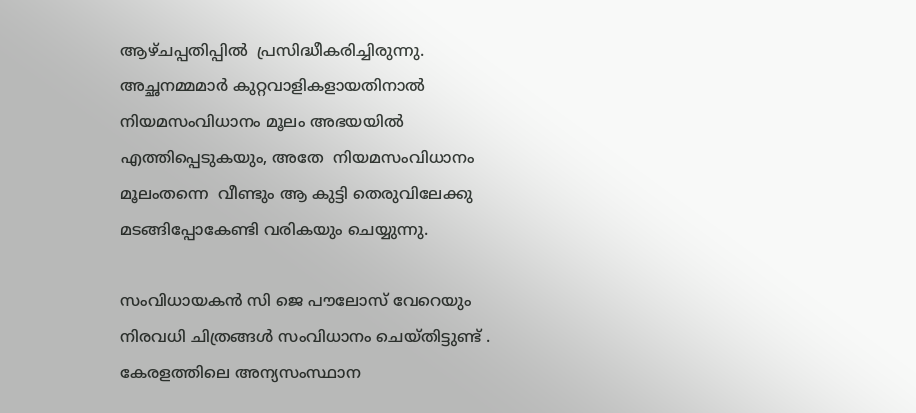ആഴ്ചപ്പതിപ്പിൽ  പ്രസിദ്ധീകരിച്ചിരുന്നു. അച്ഛനമ്മമാർ കുറ്റവാളികളായതിനാൽ നിയമസംവിധാനം മൂലം അഭയയിൽ എത്തിപ്പെടുകയും, അതേ  നിയമസംവിധാനം മൂലംതന്നെ  വീണ്ടും ആ കുട്ടി തെരുവിലേക്കു  മടങ്ങിപ്പോകേണ്ടി വരികയും ചെയ്യുന്നു.

സംവിധായകൻ സി ജെ പൗലോസ് വേറെയും നിരവധി ചിത്രങ്ങൾ സംവിധാനം ചെയ്തിട്ടുണ്ട് . കേരളത്തിലെ അന്യസംസ്ഥാന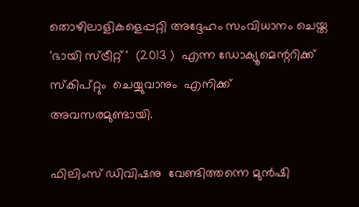തൊഴിലാളികളെപ്പറ്റി അദ്ദേഹം സംവിധാനം ചെയ്ത 'ഭായി സ്ട്രീറ്റ് '  (2013 )  എന്ന ഡോക്യൂമെന്ററിക്ക്  സ്കിപ്റ്റും  ചെയ്യുവാനും  എനിക്ക് അവസരമുണ്ടായി.

ഫിലിംസ് ഡിവിഷനു  വേണ്ടിത്തന്നെ മുൻഷി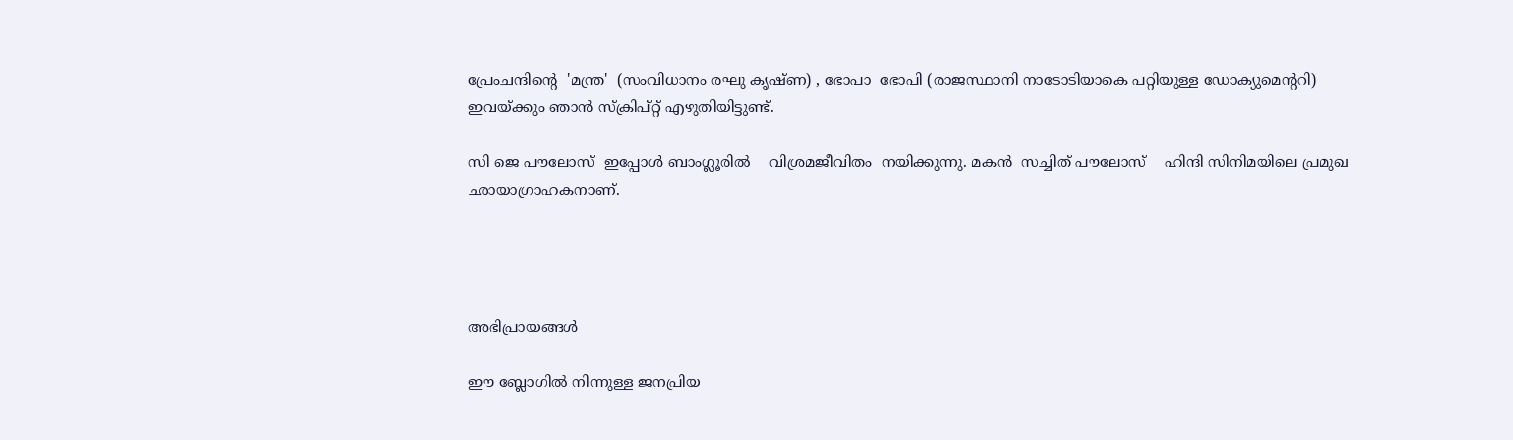പ്രേംചന്ദിൻ്റെ  'മന്ത്ര'  (സംവിധാനം രഘു കൃഷ്ണ) , ഭോപാ  ഭോപി (രാജസ്ഥാനി നാടോടിയാകെ പറ്റിയുള്ള ഡോക്യുമെന്ററി) ഇവയ്ക്കും ഞാൻ സ്ക്രിപ്റ്റ് എഴുതിയിട്ടുണ്ട്.

സി ജെ പൗലോസ്  ഇപ്പോൾ ബാംഗ്ലൂരിൽ    വിശ്രമജീവിതം  നയിക്കുന്നു. മകൻ  സച്ചിത് പൗലോസ്    ഹിന്ദി സിനിമയിലെ പ്രമുഖ ഛായാഗ്രാഹകനാണ്.




അഭിപ്രായങ്ങള്‍

ഈ ബ്ലോഗിൽ നിന്നുള്ള ജനപ്രിയ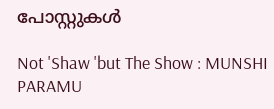പോസ്റ്റുകള്‍‌

Not 'Shaw 'but The Show : MUNSHI PARAMU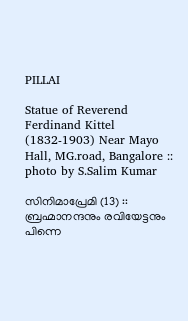PILLAI

Statue of Reverend Ferdinand Kittel (1832-1903) Near Mayo Hall, MG.road, Bangalore :: photo by S.Salim Kumar

സിനിമാപ്രേമി (13) :: ബ്രഹ്മാനന്ദനും രവിയേട്ടനും പിന്നെ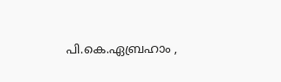പി.കെ.ഏബ്രഹാം ,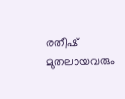രതീഷ് മുതലായവരും